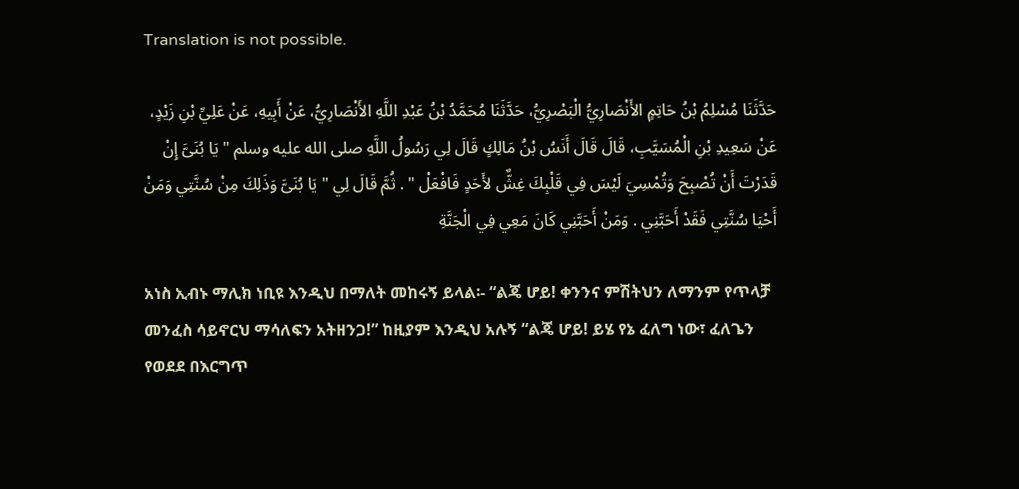Translation is not possible.

حَدَّثَنَا مُسْلِمُ بْنُ حَاتِمٍ الأَنْصَارِيُّ الْبَصْرِيُّ، حَدَّثَنَا مُحَمَّدُ بْنُ عَبْدِ اللَّهِ الأَنْصَارِيُّ، عَنْ أَبِيهِ، عَنْ عَلِيِّ بْنِ زَيْدٍ، عَنْ سَعِيدِ بْنِ الْمُسَيَّبِ، قَالَ قَالَ أَنَسُ بْنُ مَالِكٍ قَالَ لِي رَسُولُ اللَّهِ صلى الله عليه وسلم " يَا بُنَىَّ إِنْ قَدَرْتَ أَنْ تُصْبِحَ وَتُمْسِيَ لَيْسَ فِي قَلْبِكَ غِشٌّ لأَحَدٍ فَافْعَلْ " . ثُمَّ قَالَ لِي " يَا بُنَىَّ وَذَلِكَ مِنْ سُنَّتِي وَمَنْ أَحْيَا سُنَّتِي فَقَدْ أَحَبَّنِي . وَمَنْ أَحَبَّنِي كَانَ مَعِي فِي الْجَنَّةِ

አነስ ኢብኑ ማሊክ ነቢዩ እንዲህ በማለት መከሩኝ ይላል፡- “ልጄ ሆይ! ቀንንና ምሽትህን ለማንም የጥላቻ መንፈስ ሳይኖርህ ማሳለፍን አትዘንጋ!” ከዚያም እንዲህ አሉኝ “ልጄ ሆይ! ይሄ የኔ ፈለግ ነው፣ ፈለጌን የወደደ በእርግጥ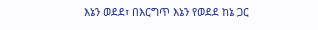እኔን ወደደ፣ በእርግጥ እኔን የወደደ ከኔ ጋር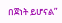በጀነት ይሆናል”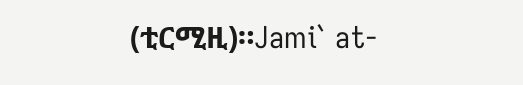(ቲርሚዚ)።Jami` at-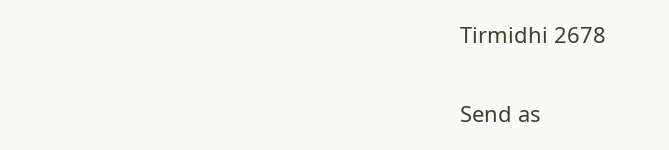Tirmidhi 2678

Send as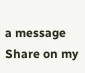a message
Share on my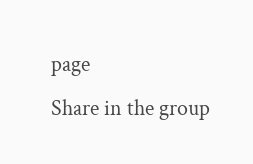page
Share in the group